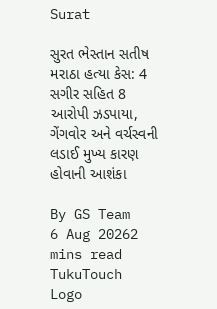Surat

સુરત ભેસ્તાન સતીષ મરાઠા હત્યા કેસ: 4 સગીર સહિત 8 આરોપી ઝડપાયા, ગેંગવોર અને વર્ચસ્વની લડાઈ મુખ્ય કારણ હોવાની આશંકા

By GS Team
6 Aug 20262 mins read
TukuTouch Logo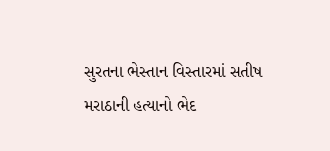સુરતના ભેસ્તાન વિસ્તારમાં સતીષ મરાઠાની હત્યાનો ભેદ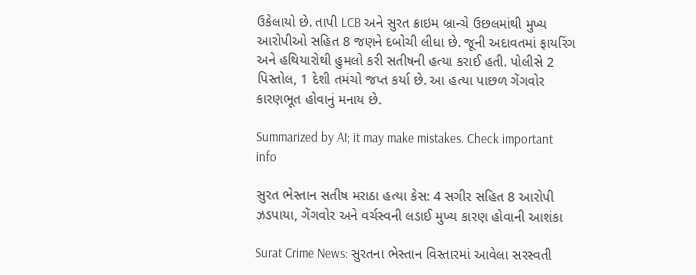ઉકેલાયો છે. તાપી LCB અને સુરત ક્રાઇમ બ્રાન્ચે ઉછલમાંથી મુખ્ય આરોપીઓ સહિત 8 જણને દબોચી લીધા છે. જૂની અદાવતમાં ફાયરિંગ અને હથિયારોથી હુમલો કરી સતીષની હત્યા કરાઈ હતી. પોલીસે 2 પિસ્તોલ, 1 દેશી તમંચો જપ્ત કર્યા છે. આ હત્યા પાછળ ગેંગવોર કારણભૂત હોવાનું મનાય છે.

Summarized by AI; it may make mistakes. Check important info

સુરત ભેસ્તાન સતીષ મરાઠા હત્યા કેસ: 4 સગીર સહિત 8 આરોપી ઝડપાયા, ગેંગવોર અને વર્ચસ્વની લડાઈ મુખ્ય કારણ હોવાની આશંકા

Surat Crime News: સુરતના ભેસ્તાન વિસ્તારમાં આવેલા સરસ્વતી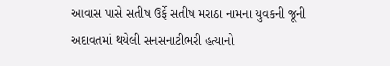આવાસ પાસે સતીષ ઉર્ફે સતીષ મરાઠા નામના યુવકની જૂની અદાવતમાં થયેલી સનસનાટીભરી હત્યાનો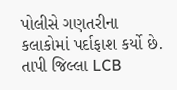પોલીસે ગણતરીના કલાકોમાં પર્દાફાશ કર્યો છે. તાપી જિલ્લા LCB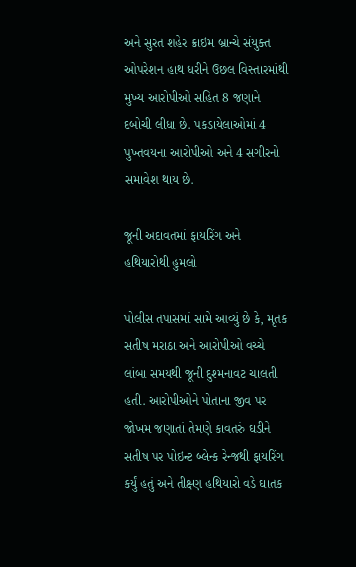અને સુરત શહેર ક્રાઇમ બ્રાન્ચે સંયુક્ત ઓપરેશન હાથ ધરીને ઉછલ વિસ્તારમાંથી મુખ્ય આરોપીઓ સહિત 8 જણાને દબોચી લીધા છે. પકડાયેલાઓમાં 4 પુખ્તવયના આરોપીઓ અને 4 સગીરનો સમાવેશ થાય છે.

જૂની અદાવતમાં ફાયરિંગ અને હથિયારોથી હુમલો

પોલીસ તપાસમાં સામે આવ્યું છે કે, મૃતક સતીષ મરાઠા અને આરોપીઓ વચ્ચે લાંબા સમયથી જૂની દુશ્મનાવટ ચાલતી હતી. આરોપીઓને પોતાના જીવ પર જોખમ જણાતાં તેમણે કાવતરું ઘડીને સતીષ પર પોઇન્ટ બ્લેન્ક રેન્જથી ફાયરિંગ કર્યું હતું અને તીક્ષ્ણ હથિયારો વડે ઘાતક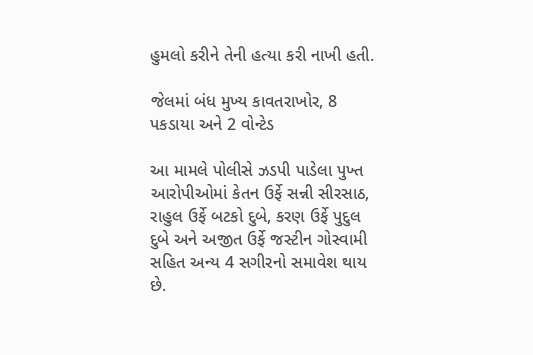હુમલો કરીને તેની હત્યા કરી નાખી હતી.

જેલમાં બંધ મુખ્ય કાવતરાખોર, 8 પકડાયા અને 2 વોન્ટેડ

આ મામલે પોલીસે ઝડપી પાડેલા પુખ્ત આરોપીઓમાં કેતન ઉર્ફે સન્ની સીરસાઠ, રાહુલ ઉર્ફે બટકો દુબે, કરણ ઉર્ફે પુદુલ દુબે અને અજીત ઉર્ફે જસ્ટીન ગોસ્વામી સહિત અન્ય 4 સગીરનો સમાવેશ થાય છે.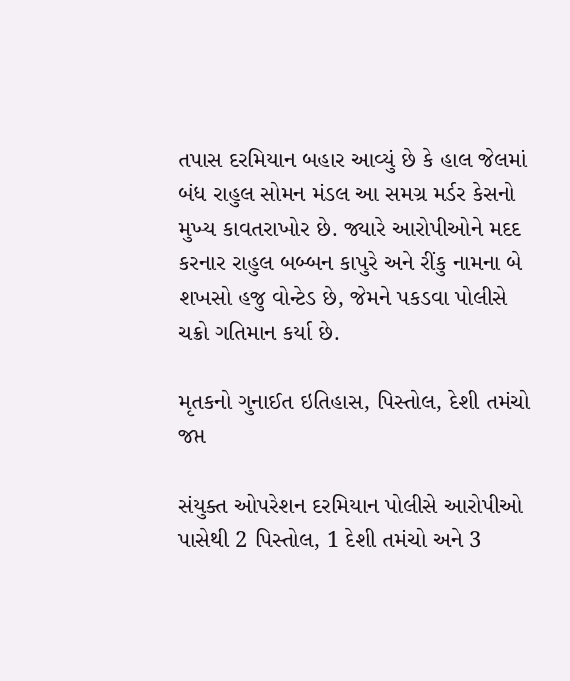તપાસ દરમિયાન બહાર આવ્યું છે કે હાલ જેલમાં બંધ રાહુલ સોમન મંડલ આ સમગ્ર મર્ડર કેસનો મુખ્ય કાવતરાખોર છે. જ્યારે આરોપીઓને મદદ કરનાર રાહુલ બબ્બન કાપુરે અને રીંકુ નામના બે શખસો હજુ વોન્ટેડ છે, જેમને પકડવા પોલીસે ચક્રો ગતિમાન કર્યા છે.

મૃતકનો ગુનાઈત ઇતિહાસ, પિસ્તોલ, દેશી તમંચો જપ્ત

સંયુક્ત ઓપરેશન દરમિયાન પોલીસે આરોપીઓ પાસેથી 2 પિસ્તોલ, 1 દેશી તમંચો અને 3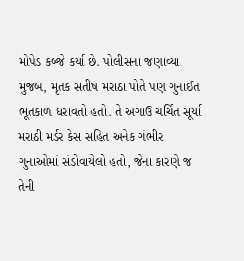મોપેડ કબ્જે કર્યા છે. પોલીસના જણાવ્યા મુજબ, મૃતક સતીષ મરાઠા પોતે પણ ગુનાઈત ભૂતકાળ ધરાવતો હતો. તે અગાઉ ચર્ચિત સૂર્યા મરાઠી મર્ડર કેસ સહિત અનેક ગંભીર ગુનાઓમાં સંડોવાયેલો હતો, જેના કારણે જ તેની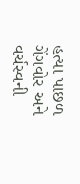હત્યા પાછળ ગેંગવોર અને વર્ચસ્વની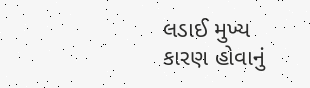લડાઈ મુખ્ય કારણ હોવાનું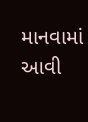માનવામાં આવી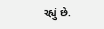રહ્યું છે.